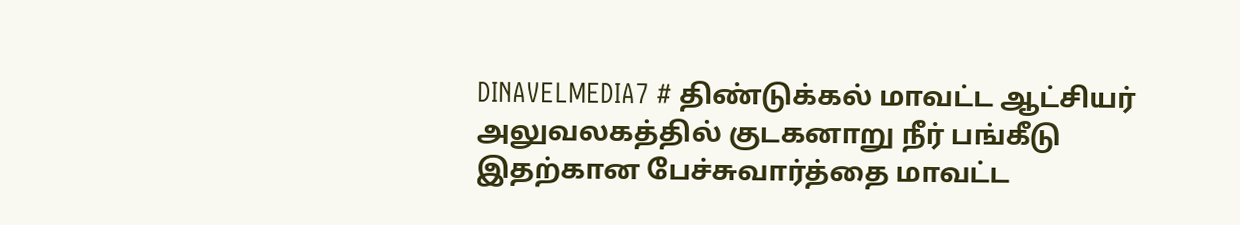DINAVELMEDIA7 # திண்டுக்கல் மாவட்ட ஆட்சியர் அலுவலகத்தில் குடகனாறு நீர் பங்கீடு இதற்கான பேச்சுவார்த்தை மாவட்ட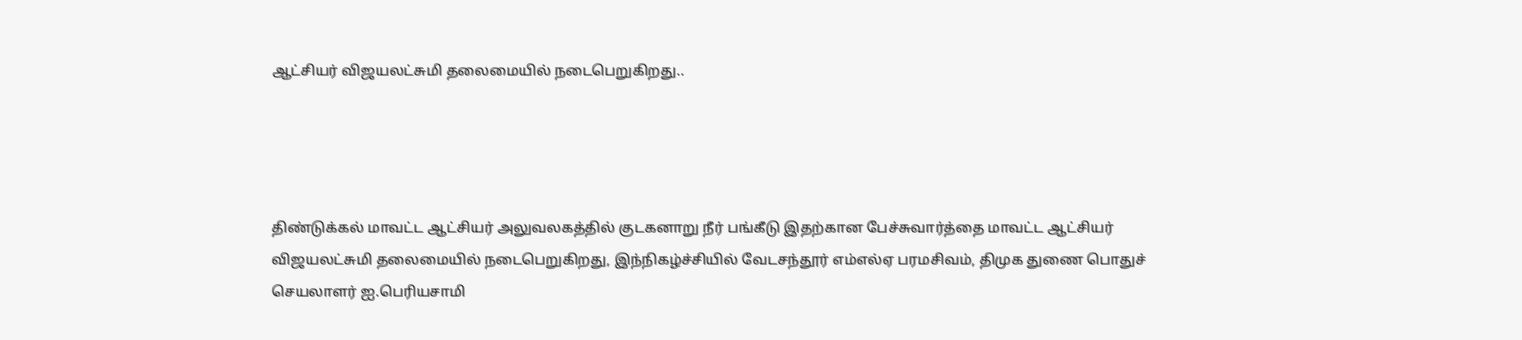ஆட்சியர் விஜயலட்சுமி தலைமையில் நடைபெறுகிறது..




திண்டுக்கல் மாவட்ட ஆட்சியர் அலுவலகத்தில் குடகனாறு நீர் பங்கீடு இதற்கான பேச்சுவார்த்தை மாவட்ட ஆட்சியர் விஜயலட்சுமி தலைமையில் நடைபெறுகிறது, இந்நிகழ்ச்சியில் வேடசந்தூர் எம்எல்ஏ பரமசிவம், திமுக துணை பொதுச் செயலாளர் ஐ.பெரியசாமி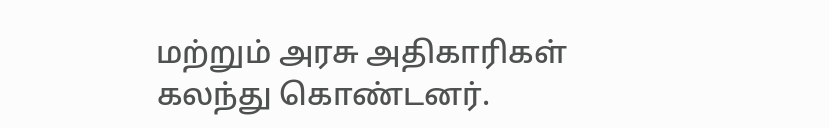மற்றும் அரசு அதிகாரிகள் கலந்து கொண்டனர்.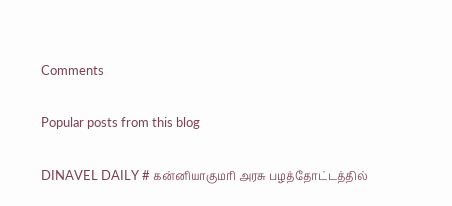Comments

Popular posts from this blog

DINAVEL DAILY # கன்னியாகுமரி அரசு பழத்தோட்டத்தில்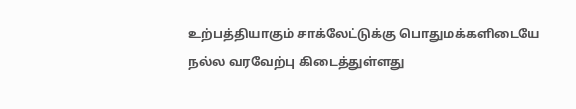உற்பத்தியாகும் சாக்லேட்டுக்கு பொதுமக்களிடையே நல்ல வரவேற்பு கிடைத்துள்ளது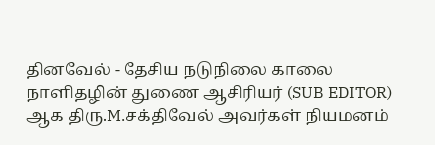தினவேல் - தேசிய நடுநிலை காலை நாளிதழின் துணை ஆசிரியர் (SUB EDITOR) ஆக திரு.M.சக்திவேல் அவர்கள் நியமனம்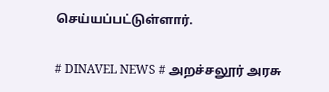செய்யப்பட்டுள்ளார்.

# DINAVEL NEWS # அறச்சலூர் அரசு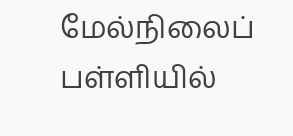மேல்நிலைப் பள்ளியில்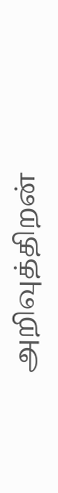அறிவுத்திறன்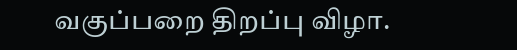வகுப்பறை திறப்பு விழா.